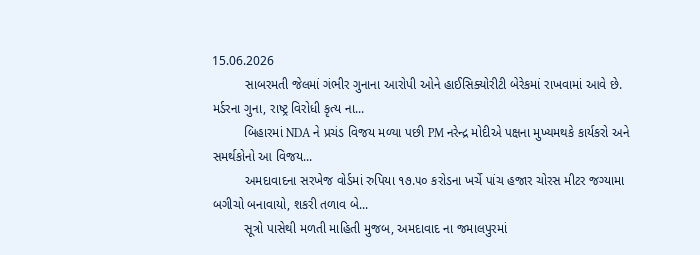15.06.2026
         સાબરમતી જેલમાં ગંભીર ગુનાના આરોપી ઓને હાઈસિક્યોરીટી બેરેકમાં રાખવામાં આવે છે. મર્ડરના ગુના, રાષ્ટ્ર વિરોધી કૃત્ય ના...
         બિહારમાં NDA ને પ્રચંડ વિજય મળ્યા પછી PM નરેન્દ્ર મોદીએ પક્ષના મુખ્યમથકે કાર્યકરો અને સમર્થકોનો આ વિજય...
         અમદાવાદના સરખેજ વોર્ડમાં રુપિયા ૧૭.૫૦ કરોડના ખર્ચે પાંચ હજાર ચોરસ મીટર જગ્યામા બગીચો બનાવાયો, શકરી તળાવ બે...
         સૂત્રો પાસેથી મળતી માહિતી મુજબ, અમદાવાદ ના જમાલપુરમાં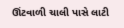ઊંટવાળી ચાલી પાસે લાટી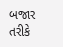બજાર તરીકે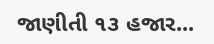જાણીતી ૧૩ હજાર...